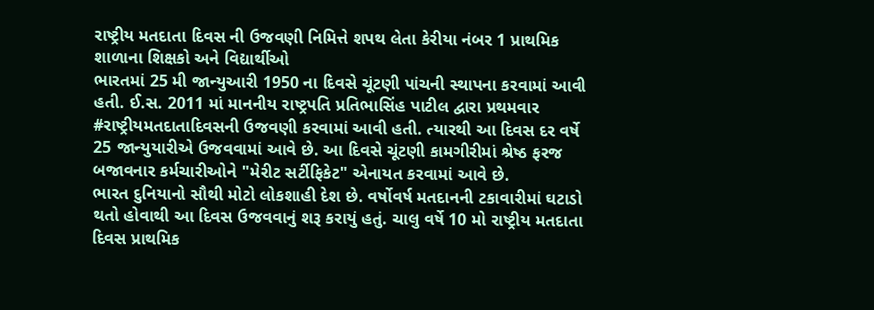રાષ્ટ્રીય મતદાતા દિવસ ની ઉજવણી નિમિત્તે શપથ લેતા કેરીયા નંબર 1 પ્રાથમિક શાળાના શિક્ષકો અને વિદ્યાર્થીઓ
ભારતમાં 25 મી જાન્યુઆરી 1950 ના દિવસે ચૂંટણી પાંચની સ્થાપના કરવામાં આવી હતી. ઈ.સ. 2011 માં માનનીય રાષ્ટ્રપતિ પ્રતિભાસિંહ પાટીલ દ્વારા પ્રથમવાર #રાષ્ટ્રીયમતદાતાદિવસની ઉજવણી કરવામાં આવી હતી. ત્યારથી આ દિવસ દર વર્ષે 25 જાન્યુયારીએ ઉજવવામાં આવે છે. આ દિવસે ચૂંટણી કામગીરીમાં શ્રેષ્ઠ ફરજ બજાવનાર કર્મચારીઓને "મેરીટ સર્ટીફિકેટ" એનાયત કરવામાં આવે છે.
ભારત દુનિયાનો સૌથી મોટો લોકશાહી દેશ છે. વર્ષોવર્ષ મતદાનની ટકાવારીમાં ઘટાડો થતો હોવાથી આ દિવસ ઉજવવાનું શરૂ કરાયું હતું. ચાલુ વર્ષે 10 મો રાષ્ટ્રીય મતદાતા દિવસ પ્રાથમિક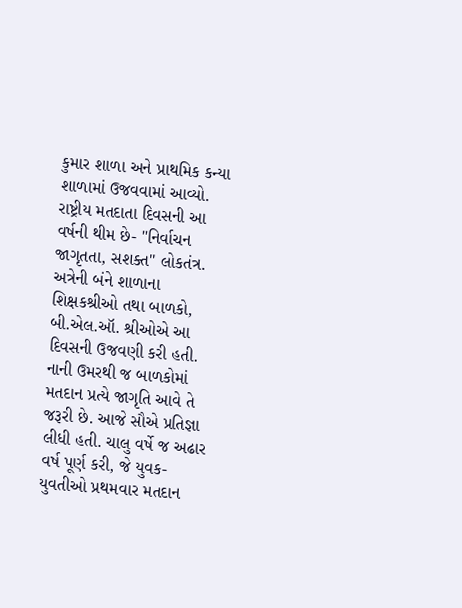કુમાર શાળા અને પ્રાથમિક કન્યા શાળામાં ઉજવવામાં આવ્યો.
રાષ્ટ્રીય મતદાતા દિવસની આ વર્ષની થીમ છે- "નિર્વાચન જાગૃતતા, સશક્ત" લોકતંત્ર. અત્રેની બંને શાળાના શિક્ષકશ્રીઓ તથા બાળકો, બી.એલ.ઑ. શ્રીઓએ આ દિવસની ઉજવણી કરી હતી. નાની ઉમરથી જ બાળકોમાં મતદાન પ્રત્યે જાગૃતિ આવે તે જરૂરી છે. આજે સૌએ પ્રતિજ્ઞા લીધી હતી. ચાલુ વર્ષે જ અઢાર વર્ષ પૂર્ણ કરી, જે યુવક-યુવતીઓ પ્રથમવાર મતદાન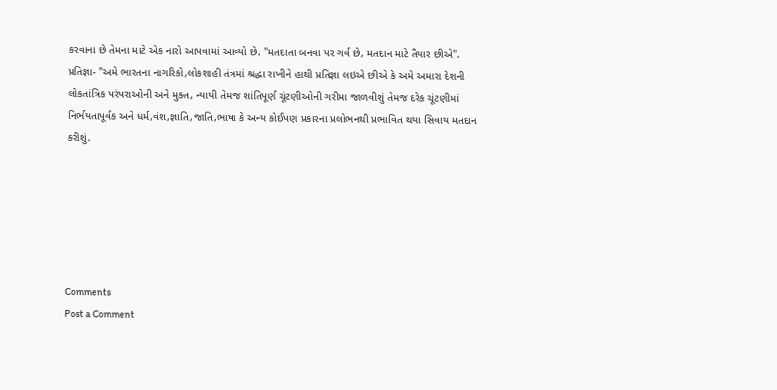કરવાના છે તેમના માટે એક નારો આપવામાં આવ્યો છે. "મતદાતા બનવા પર ગર્વ છે, મતદાન માટે તૈયાર છીએ".
પ્રતિજ્ઞા- "અમે ભારતના નાગરિકો,લોકશાહી તંત્રમાં શ્રદ્ધા રાખીને હાથી પ્રતિજ્ઞા લઇએ છીએ કે અમે અમારા દેશની લોકતાંત્રિક પરંપરાઓની અને મુક્ત, ન્યાયી તેમજ શાંતિપૂર્ણ ચૂંટણીઓની ગરીમા જાળવીશું તેમજ દરેક ચૂંટણીમાં નિર્ભયતાપૂર્વક અને ધર્મ,વંશ,જ્ઞાતિ,જાતિ,ભાષા કે અન્ય કોઈપણ પ્રકારના પ્રલોભનથી પ્રભાવિત થયા સિવાય મતદાન કરીશું.






Comments
Post a Comment